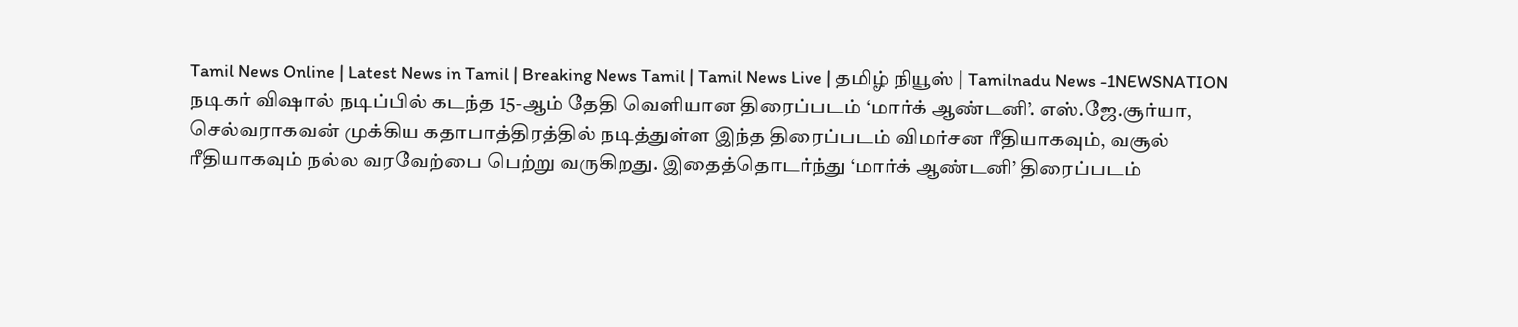Tamil News Online | Latest News in Tamil | Breaking News Tamil | Tamil News Live | தமிழ் நியூஸ் | Tamilnadu News -1NEWSNATION
நடிகர் விஷால் நடிப்பில் கடந்த 15-ஆம் தேதி வெளியான திரைப்படம் ‘மார்க் ஆண்டனி’. எஸ்.ஜே.சூர்யா, செல்வராகவன் முக்கிய கதாபாத்திரத்தில் நடித்துள்ள இந்த திரைப்படம் விமர்சன ரீதியாகவும், வசூல் ரீதியாகவும் நல்ல வரவேற்பை பெற்று வருகிறது. இதைத்தொடர்ந்து ‘மார்க் ஆண்டனி’ திரைப்படம்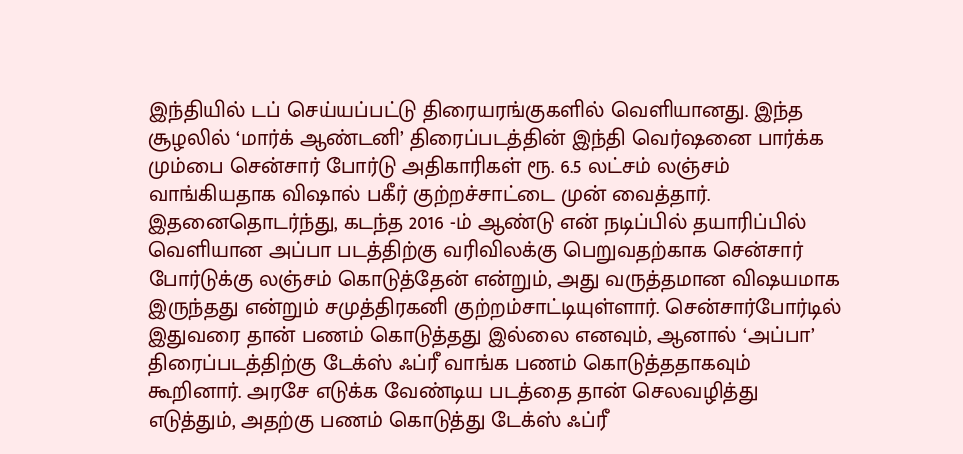இந்தியில் டப் செய்யப்பட்டு திரையரங்குகளில் வெளியானது. இந்த சூழலில் ‘மார்க் ஆண்டனி’ திரைப்படத்தின் இந்தி வெர்ஷனை பார்க்க மும்பை சென்சார் போர்டு அதிகாரிகள் ரூ. 6.5 லட்சம் லஞ்சம் வாங்கியதாக விஷால் பகீர் குற்றச்சாட்டை முன் வைத்தார்.
இதனைதொடர்ந்து, கடந்த 2016 -ம் ஆண்டு என் நடிப்பில் தயாரிப்பில் வெளியான அப்பா படத்திற்கு வரிவிலக்கு பெறுவதற்காக சென்சார் போர்டுக்கு லஞ்சம் கொடுத்தேன் என்றும், அது வருத்தமான விஷயமாக இருந்தது என்றும் சமுத்திரகனி குற்றம்சாட்டியுள்ளார். சென்சார்போர்டில் இதுவரை தான் பணம் கொடுத்தது இல்லை எனவும், ஆனால் ‘அப்பா’ திரைப்படத்திற்கு டேக்ஸ் ஃப்ரீ வாங்க பணம் கொடுத்ததாகவும் கூறினார். அரசே எடுக்க வேண்டிய படத்தை தான் செலவழித்து எடுத்தும், அதற்கு பணம் கொடுத்து டேக்ஸ் ஃப்ரீ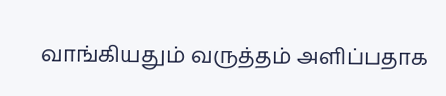வாங்கியதும் வருத்தம் அளிப்பதாக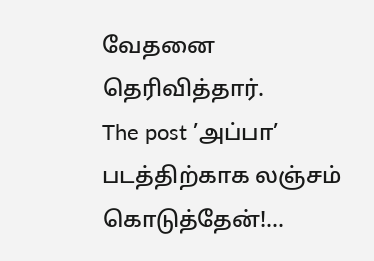வேதனை தெரிவித்தார்.
The post ’அப்பா’ படத்திற்காக லஞ்சம் கொடுத்தேன்!…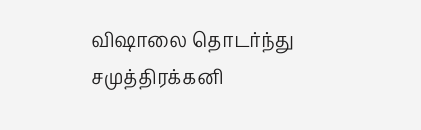விஷாலை தொடர்ந்து சமுத்திரக்கனி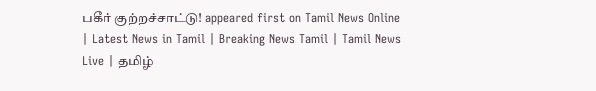பகீர் குற்றச்சாட்டு! appeared first on Tamil News Online | Latest News in Tamil | Breaking News Tamil | Tamil News Live | தமிழ்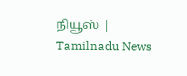நியூஸ் | Tamilnadu News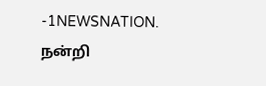-1NEWSNATION.
நன்றி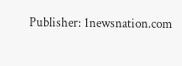Publisher: 1newsnation.com